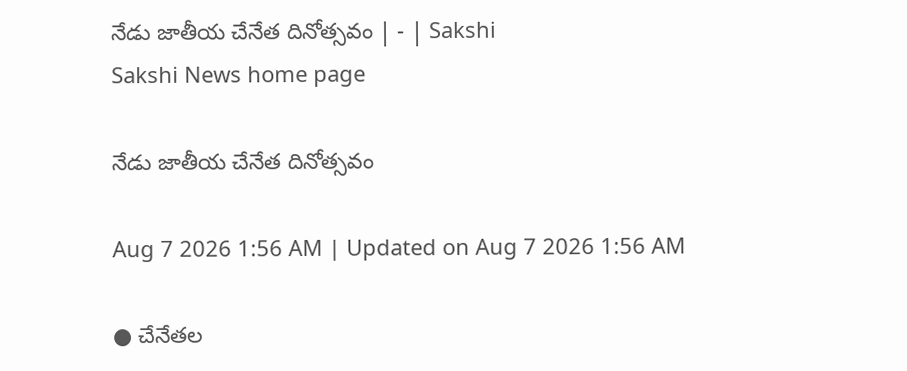నేడు జాతీయ చేనేత దినోత్సవం | - | Sakshi
Sakshi News home page

నేడు జాతీయ చేనేత దినోత్సవం

Aug 7 2026 1:56 AM | Updated on Aug 7 2026 1:56 AM

● చేనేతల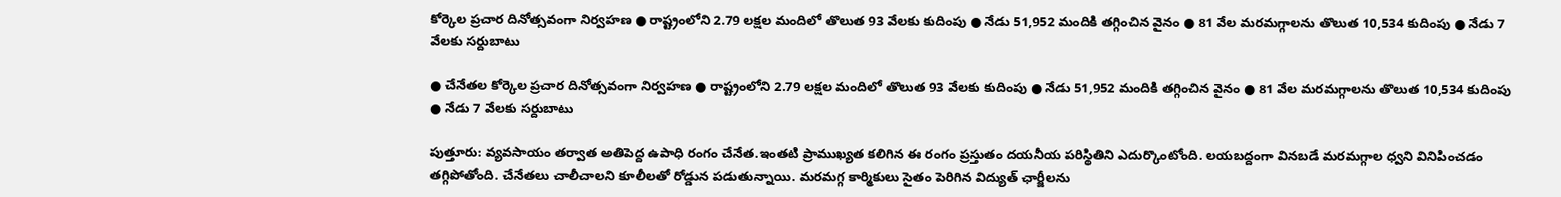కోర్కెల ప్రచార దినోత్సవంగా నిర్వహణ ● రాష్ట్రంలోని 2.79 లక్షల మందిలో తొలుత 93 వేలకు కుదింపు ● నేడు 51,952 మందికి తగ్గించిన వైనం ● 81 వేల మరమగ్గాలను తొలుత 10,534 కుదింపు ● నేడు 7 వేలకు సర్దుబాటు

● చేనేతల కోర్కెల ప్రచార దినోత్సవంగా నిర్వహణ ● రాష్ట్రంలోని 2.79 లక్షల మందిలో తొలుత 93 వేలకు కుదింపు ● నేడు 51,952 మందికి తగ్గించిన వైనం ● 81 వేల మరమగ్గాలను తొలుత 10,534 కుదింపు ● నేడు 7 వేలకు సర్దుబాటు

పుత్తూరు: వ్యవసాయం తర్వాత అతిపెద్ద ఉపాధి రంగం చేనేత.ఇంతటి ప్రాముఖ్యత కలిగిన ఈ రంగం ప్రస్తుతం దయనీయ పరిస్థితిని ఎదుర్కొంటోంది. లయబద్దంగా వినబడే మరమగ్గాల ధ్వని వినిపించడం తగ్గిపోతోంది. చేనేతలు చాలీచాలని కూలీలతో రోడ్డున పడుతున్నాయి. మరమగ్గ కార్మికులు సైతం పెరిగిన విద్యుత్‌ ఛార్జీలను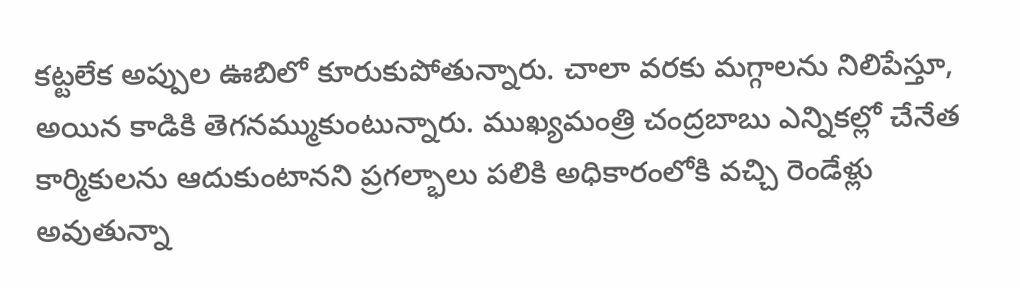కట్టలేక అప్పుల ఊబిలో కూరుకుపోతున్నారు. చాలా వరకు మగ్గాలను నిలిపేస్తూ, అయిన కాడికి తెగనమ్ముకుంటున్నారు. ముఖ్యమంత్రి చంద్రబాబు ఎన్నికల్లో చేనేత కార్మికులను ఆదుకుంటానని ప్రగల్భాలు పలికి అధికారంలోకి వచ్చి రెండేళ్లు అవుతున్నా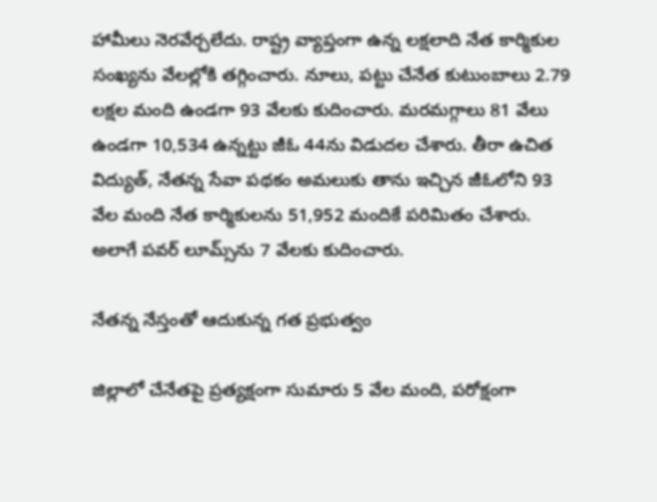హామీలు నెరవేర్చలేదు. రాష్ట్ర వ్యాప్తంగా ఉన్న లక్షలాది నేత కార్మికుల సంఖ్యను వేలల్లోకి తగ్గించారు. నూలు, పట్టు చేనేత కుటుంబాలు 2.79 లక్షల మంది ఉండగా 93 వేలకు కుదించారు. మరమగ్గాలు 81 వేలు ఉండగా 10,534 ఉన్నట్టు జీఓ 44ను విడుదల చేశారు. తీరా ఉచిత విద్యుత్‌, నేతన్న సేవా పథకం అమలుకు తాను ఇచ్చిన జీఓలోని 93 వేల మంది నేత కార్మికులను 51,952 మందికే పరిమితం చేశారు. అలాగే పవర్‌ లూమ్స్‌ను 7 వేలకు కుదించారు.

నేతన్న నేస్తంతో ఆదుకున్న గత ప్రభుత్వం

జిల్లాలో చేనేతపై ప్రత్యక్షంగా సుమారు 5 వేల మంది, పరోక్షంగా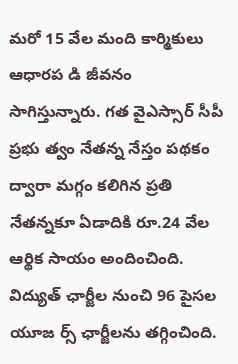మరో 15 వేల మంది కార్మికులు ఆధారప డి జీవనం సాగిస్తున్నారు. గత వైఎస్సార్‌ సీపీ ప్రభు త్వం నేతన్న నేస్తం పథకం ద్వారా మగ్గం కలిగిన ప్రతి నేతన్నకూ ఏడాదికి రూ.24 వేల ఆర్థిక సాయం అందించింది. విద్యుత్‌ ఛార్జీల నుంచి 96 పైసల యూజ ర్స్‌ ఛార్జీలను తగ్గించింది.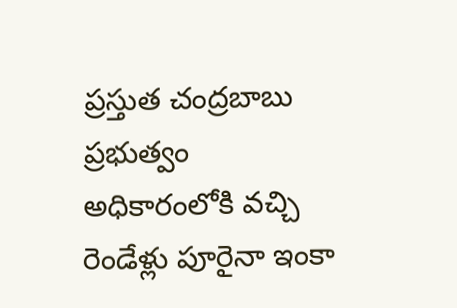ప్రస్తుత చంద్రబాబు ప్రభుత్వం అధికారంలోకి వచ్చి రెండేళ్లు పూరైనా ఇంకా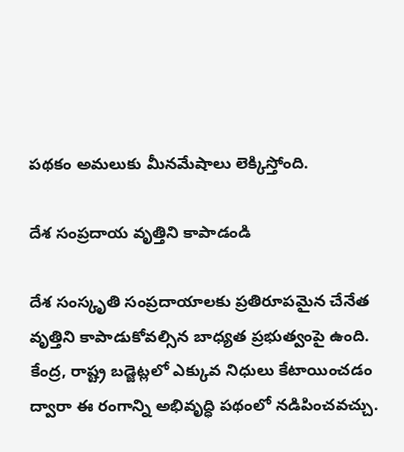పథకం అమలుకు మీనమేషాలు లెక్కిస్తోంది.

దేశ సంప్రదాయ వృత్తిని కాపాడండి

దేశ సంస్కృతి సంప్రదాయాలకు ప్రతిరూపమైన చేనేత వృత్తిని కాపాడుకోవల్సిన బాధ్యత ప్రభుత్వంపై ఉంది. కేంద్ర, రాష్ట్ర బడ్జెట్లలో ఎక్కువ నిధులు కేటాయించడం ద్వారా ఈ రంగాన్ని అభివృద్ధి పథంలో నడిపించవచ్చు.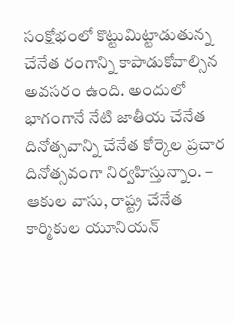సంక్షోభంలో కొట్టుమిట్టాడుతున్న చేనేత రంగాన్ని కాపాడుకోవాల్సిన అవసరం ఉంది. అందులో భాగంగానే నేటి జాతీయ చేనేత దినోత్సవాన్ని చేనేత కోర్కెల ప్రచార దినోత్సవంగా నిర్వహిస్తున్నాం. – ఆకుల వాసు, రాష్ట్ర చేనేత కార్మికుల యూనియన్‌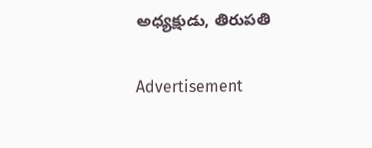అధ్యక్షుడు, తిరుపతి

Advertisement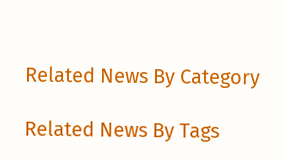Related News By Category

Related News By Tags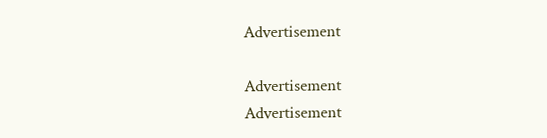Advertisement

Advertisement
Advertisement